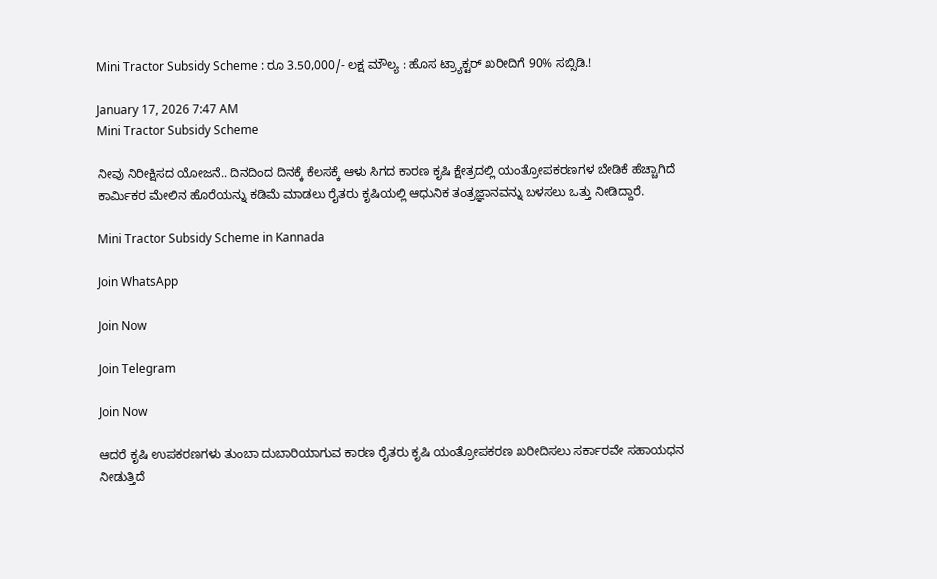Mini Tractor Subsidy Scheme : ರೂ 3.50,000/- ಲಕ್ಷ ಮೌಲ್ಯ : ಹೊಸ ಟ್ರ್ಯಾಕ್ಟರ್ ಖರೀದಿಗೆ 90% ಸಬ್ಸಿಡಿ.!

January 17, 2026 7:47 AM
Mini Tractor Subsidy Scheme

ನೀವು ನಿರೀಕ್ಷಿಸದ ಯೋಜನೆ.. ದಿನದಿಂದ ದಿನಕ್ಕೆ ಕೆಲಸಕ್ಕೆ ಆಳು ಸಿಗದ ಕಾರಣ ಕೃಷಿ ಕ್ಷೇತ್ರದಲ್ಲಿ ಯಂತ್ರೋಪಕರಣಗಳ ಬೇಡಿಕೆ ಹೆಚ್ಚಾಗಿದೆ ಕಾರ್ಮಿಕರ ಮೇಲಿನ ಹೊರೆಯನ್ನು ಕಡಿಮೆ ಮಾಡಲು ರೈತರು ಕೃಷಿಯಲ್ಲಿ ಆಧುನಿಕ ತಂತ್ರಜ್ಞಾನವನ್ನು ಬಳಸಲು ಒತ್ತು ನೀಡಿದ್ದಾರೆ.

Mini Tractor Subsidy Scheme in Kannada

Join WhatsApp

Join Now

Join Telegram

Join Now

ಆದರೆ ಕೃಷಿ ಉಪಕರಣಗಳು ತುಂಬಾ ದುಬಾರಿಯಾಗುವ ಕಾರಣ ರೈತರು ಕೃಷಿ ಯಂತ್ರೋಪಕರಣ ಖರೀದಿಸಲು ಸರ್ಕಾರವೇ ಸಹಾಯಧನ ನೀಡುತ್ತಿದೆ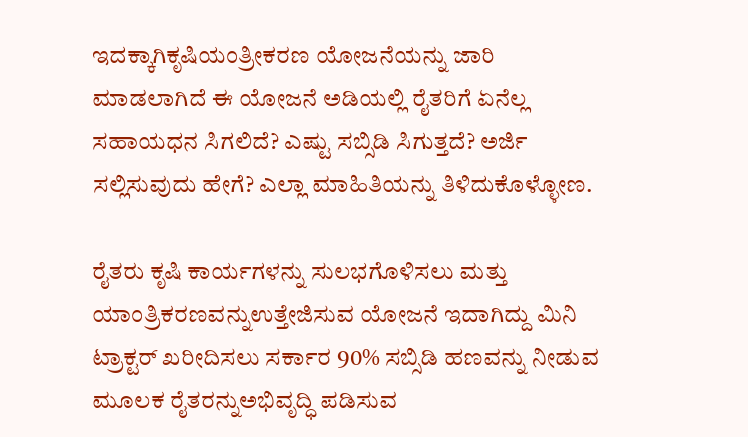ಇದಕ್ಕಾಗಿಕೃಷಿಯಂತ್ರೀಕರಣ ಯೋಜನೆಯನ್ನು ಜಾರಿ ಮಾಡಲಾಗಿದೆ ಈ ಯೋಜನೆ ಅಡಿಯಲ್ಲಿ ರೈತರಿಗೆ ಏನೆಲ್ಲ ಸಹಾಯಧನ ಸಿಗಲಿದೆ? ಎಷ್ಟು ಸಬ್ಸಿಡಿ ಸಿಗುತ್ತದೆ? ಅರ್ಜಿ ಸಲ್ಲಿಸುವುದು ಹೇಗೆ? ಎಲ್ಲಾ ಮಾಹಿತಿಯನ್ನು ತಿಳಿದುಕೊಳ್ಳೋಣ.

ರೈತರು ಕೃಷಿ ಕಾರ್ಯಗಳನ್ನು ಸುಲಭಗೊಳಿಸಲು ಮತ್ತು ಯಾಂತ್ರಿಕರಣವನ್ನುಉತ್ತೇಜಿಸುವ ಯೋಜನೆ ಇದಾಗಿದ್ದು ಮಿನಿ ಟ್ರಾಕ್ಟರ್ ಖರೀದಿಸಲು ಸರ್ಕಾರ 90% ಸಬ್ಸಿಡಿ ಹಣವನ್ನು ನೀಡುವ ಮೂಲಕ ರೈತರನ್ನುಅಭಿವೃದ್ಧಿ ಪಡಿಸುವ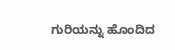ಗುರಿಯನ್ನು ಹೊಂದಿದ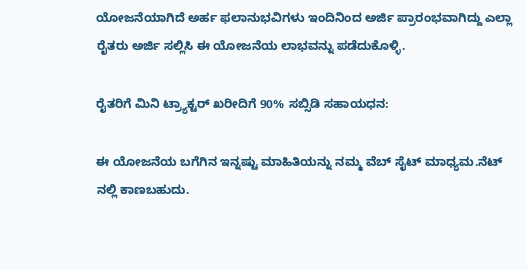ಯೋಜನೆಯಾಗಿದೆ ಅರ್ಹ ಫಲಾನುಭವಿಗಳು ಇಂದಿನಿಂದ ಅರ್ಜಿ ಪ್ರಾರಂಭವಾಗಿದ್ದು ಎಲ್ಲಾ ರೈತರು ಅರ್ಜಿ ಸಲ್ಲಿಸಿ ಈ ಯೋಜನೆಯ ಲಾಭವನ್ನು ಪಡೆದುಕೊಳ್ಳಿ.

ರೈತರಿಗೆ ಮಿನಿ ಟ್ರ್ಯಾಕ್ಟರ್ ಖರೀದಿಗೆ 90% ಸಬ್ಸಿಡಿ ಸಹಾಯಧನ:

ಈ ಯೋಜನೆಯ ಬಗೆಗಿನ ಇನ್ನಷ್ಟು ಮಾಹಿತಿಯನ್ನು ನಮ್ಮ ವೆಬ್ ಸೈಟ್ ಮಾಧ್ಯಮ.ನೆಟ್ ನಲ್ಲಿ ಕಾಣಬಹುದು.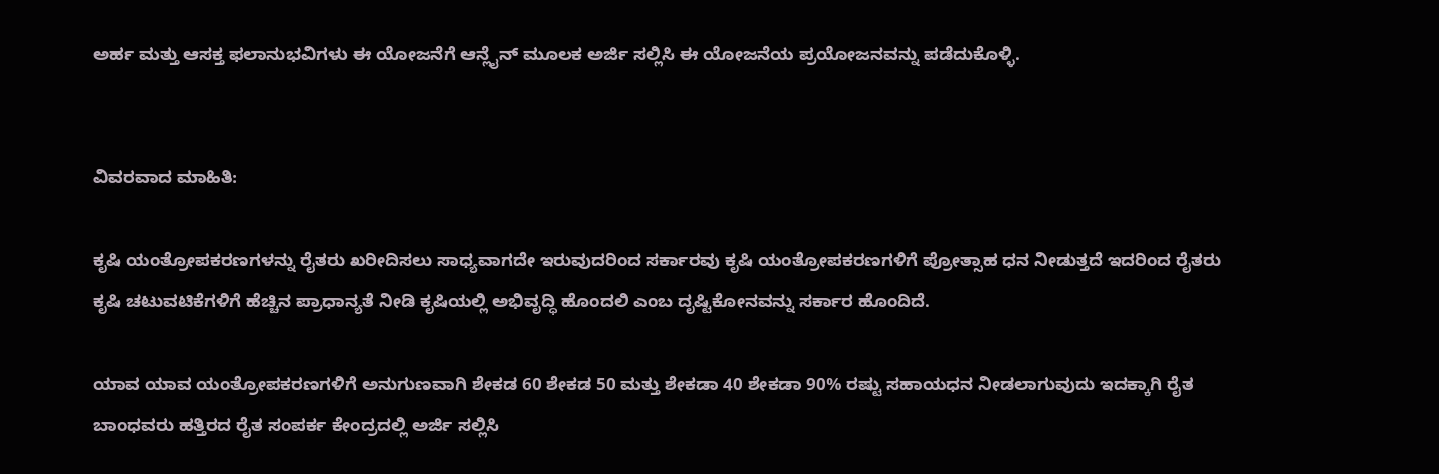ಅರ್ಹ ಮತ್ತು ಆಸಕ್ತ ಫಲಾನುಭವಿಗಳು ಈ ಯೋಜನೆಗೆ ಆನ್ಲೈನ್ ಮೂಲಕ ಅರ್ಜಿ ಸಲ್ಲಿಸಿ ಈ ಯೋಜನೆಯ ಪ್ರಯೋಜನವನ್ನು ಪಡೆದುಕೊಳ್ಳಿ.


ವಿವರವಾದ ಮಾಹಿತಿ:

ಕೃಷಿ ಯಂತ್ರೋಪಕರಣಗಳನ್ನು ರೈತರು ಖರೀದಿಸಲು ಸಾಧ್ಯವಾಗದೇ ಇರುವುದರಿಂದ ಸರ್ಕಾರವು ಕೃಷಿ ಯಂತ್ರೋಪಕರಣಗಳಿಗೆ ಪ್ರೋತ್ಸಾಹ ಧನ ನೀಡುತ್ತದೆ ಇದರಿಂದ ರೈತರು ಕೃಷಿ ಚಟುವಟಿಕೆಗಳಿಗೆ ಹೆಚ್ಚಿನ ಪ್ರಾಧಾನ್ಯತೆ ನೀಡಿ ಕೃಷಿಯಲ್ಲಿ ಅಭಿವೃದ್ಧಿ ಹೊಂದಲಿ ಎಂಬ ದೃಷ್ಟಿಕೋನವನ್ನು ಸರ್ಕಾರ ಹೊಂದಿದೆ.

ಯಾವ ಯಾವ ಯಂತ್ರೋಪಕರಣಗಳಿಗೆ ಅನುಗುಣವಾಗಿ ಶೇಕಡ 60 ಶೇಕಡ 50 ಮತ್ತು ಶೇಕಡಾ 40 ಶೇಕಡಾ 90% ರಷ್ಟು ಸಹಾಯಧನ ನೀಡಲಾಗುವುದು ಇದಕ್ಕಾಗಿ ರೈತ ಬಾಂಧವರು ಹತ್ತಿರದ ರೈತ ಸಂಪರ್ಕ ಕೇಂದ್ರದಲ್ಲಿ ಅರ್ಜಿ ಸಲ್ಲಿಸಿ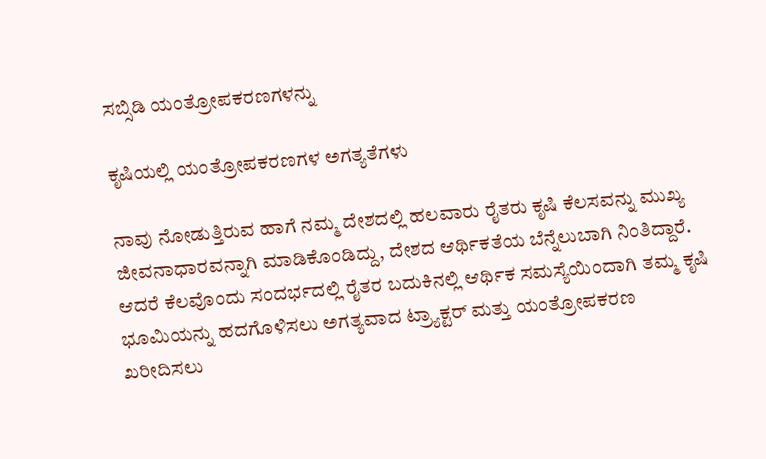ಸಬ್ಸಿಡಿ ಯಂತ್ರೋಪಕರಣಗಳನ್ನು

ಕೃಷಿಯಲ್ಲಿ ಯಂತ್ರೋಪಕರಣಗಳ ಅಗತ್ಯತೆಗಳು

ನಾವು ನೋಡುತ್ತಿರುವ ಹಾಗೆ ನಮ್ಮ ದೇಶದಲ್ಲಿ ಹಲವಾರು ರೈತರು ಕೃಷಿ ಕೆಲಸವನ್ನು ಮುಖ್ಯ ಜೀವನಾಧಾರವನ್ನಾಗಿ ಮಾಡಿಕೊಂಡಿದ್ದು, ದೇಶದ ಆರ್ಥಿಕತೆಯ ಬೆನ್ನೆಲುಬಾಗಿ ನಿಂತಿದ್ದಾರೆ. ಆದರೆ ಕೆಲವೊಂದು ಸಂದರ್ಭದಲ್ಲಿ ರೈತರ ಬದುಕಿನಲ್ಲಿ ಆರ್ಥಿಕ ಸಮಸ್ಯೆಯಿಂದಾಗಿ ತಮ್ಮ ಕೃಷಿ ಭೂಮಿಯನ್ನು ಹದಗೊಳಿಸಲು ಅಗತ್ಯವಾದ ಟ್ರ್ಯಾಕ್ಟರ್ ಮತ್ತು ಯಂತ್ರೋಪಕರಣ ಖರೀದಿಸಲು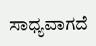ಸಾಧ್ಯವಾಗದೆ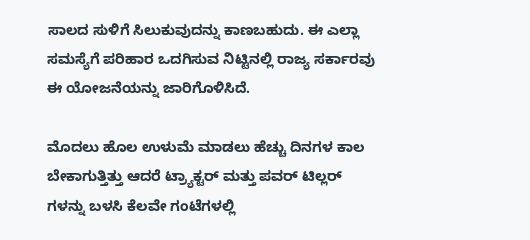ಸಾಲದ ಸುಳಿಗೆ ಸಿಲುಕುವುದನ್ನು ಕಾಣಬಹುದು. ಈ ಎಲ್ಲಾ ಸಮಸ್ಯೆಗೆ ಪರಿಹಾರ ಒದಗಿಸುವ ನಿಟ್ಟಿನಲ್ಲಿ ರಾಜ್ಯ ಸರ್ಕಾರವು ಈ ಯೋಜನೆಯನ್ನು ಜಾರಿಗೊಳಿಸಿದೆ.

ಮೊದಲು ಹೊಲ ಉಳುಮೆ ಮಾಡಲು ಹೆಚ್ಚು ದಿನಗಳ ಕಾಲ ಬೇಕಾಗುತ್ತಿತ್ತು ಆದರೆ ಟ್ರ್ಯಾಕ್ಟರ್ ಮತ್ತು ಪವರ್ ಟಿಲ್ಲರ್ ಗಳನ್ನು ಬಳಸಿ ಕೆಲವೇ ಗಂಟೆಗಳಲ್ಲಿ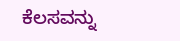ಕೆಲಸವನ್ನು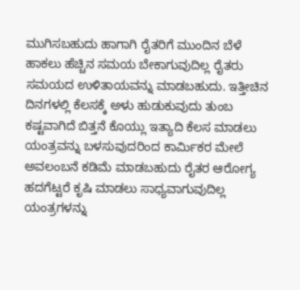ಮುಗಿಸಬಹುದು ಹಾಗಾಗಿ ರೈತರಿಗೆ ಮುಂದಿನ ಬೆಳೆ ಹಾಕಲು ಹೆಚ್ಚಿನ ಸಮಯ ಬೇಕಾಗುವುದಿಲ್ಲ ರೈತರು ಸಮಯದ ಉಳಿತಾಯವನ್ನು ಮಾಡಬಹುದು. ಇತ್ತೀಚಿನ ದಿನಗಳಲ್ಲಿ ಕೆಲಸಕ್ಕೆ ಅಳು ಹುಡುಕುವುದು ತುಂಬ ಕಷ್ಟವಾಗಿದೆ ಬಿತ್ತನೆ ಕೊಯ್ಲು ಇತ್ಯಾದಿ ಕೆಲಸ ಮಾಡಲು ಯಂತ್ರವನ್ನು ಬಳಸುವುದರಿಂದ ಕಾರ್ಮಿಕರ ಮೇಲೆ ಅವಲಂಬನೆ ಕಡಿಮೆ ಮಾಡಬಹುದು ರೈತರ ಆರೋಗ್ಯ ಹದಗೆಟ್ಟರೆ ಕೃಷಿ ಮಾಡಲು ಸಾಧ್ಯವಾಗುವುದಿಲ್ಲ ಯಂತ್ರಗಳನ್ನು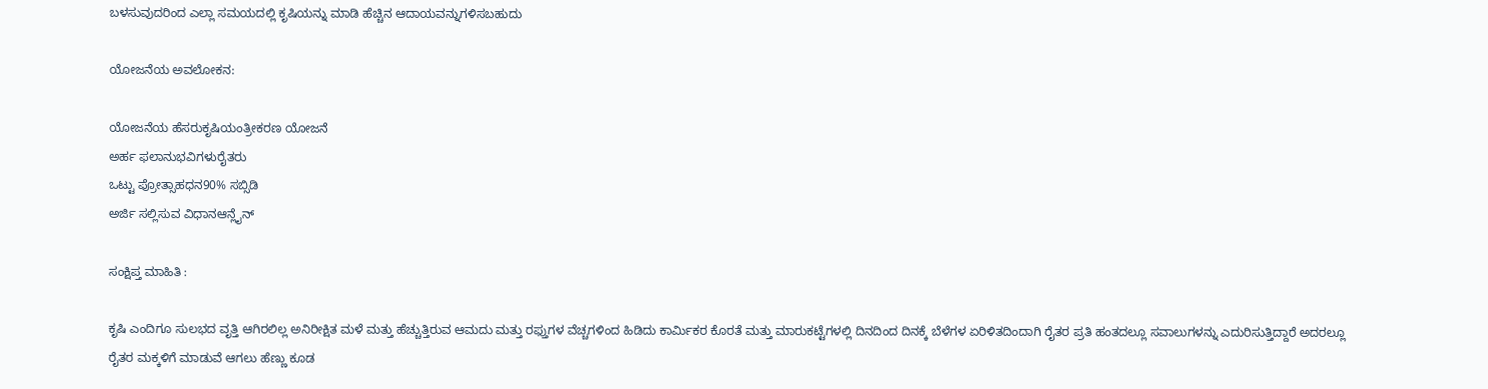ಬಳಸುವುದರಿಂದ ಎಲ್ಲಾ ಸಮಯದಲ್ಲಿ ಕೃಷಿಯನ್ನು ಮಾಡಿ ಹೆಚ್ಚಿನ ಆದಾಯವನ್ನುಗಳಿಸಬಹುದು

ಯೋಜನೆಯ ಅವಲೋಕನ:

ಯೋಜನೆಯ ಹೆಸರುಕೃಷಿಯಂತ್ರೀಕರಣ ಯೋಜನೆ
ಅರ್ಹ ಫಲಾನುಭವಿಗಳುರೈತರು
ಒಟ್ಟು ಪ್ರೋತ್ಸಾಹಧನ90% ಸಬ್ಸಿಡಿ
ಅರ್ಜಿ ಸಲ್ಲಿಸುವ ವಿಧಾನಆನ್ಲೈನ್

ಸಂಕ್ಷಿಪ್ತ ಮಾಹಿತಿ :

ಕೃಷಿ ಎಂದಿಗೂ ಸುಲಭದ ವೃತ್ತಿ ಆಗಿರಲಿಲ್ಲ ಅನಿರೀಕ್ಷಿತ ಮಳೆ ಮತ್ತು ಹೆಚ್ಚುತ್ತಿರುವ ಆಮದು ಮತ್ತು ರಫ್ತುಗಳ ವೆಚ್ಚಗಳಿಂದ ಹಿಡಿದು ಕಾರ್ಮಿಕರ ಕೊರತೆ ಮತ್ತು ಮಾರುಕಟ್ಟೆಗಳಲ್ಲಿ ದಿನದಿಂದ ದಿನಕ್ಕೆ ಬೆಳೆಗಳ ಏರಿಳಿತದಿಂದಾಗಿ ರೈತರ ಪ್ರತಿ ಹಂತದಲ್ಲೂ ಸವಾಲುಗಳನ್ನು ಎದುರಿಸುತ್ತಿದ್ದಾರೆ ಅದರಲ್ಲೂ ರೈತರ ಮಕ್ಕಳಿಗೆ ಮಾಡುವೆ ಆಗಲು ಹೆಣ್ಣು ಕೂಡ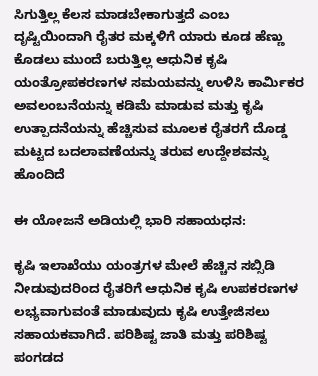ಸಿಗುತ್ತಿಲ್ಲ ಕೆಲಸ ಮಾಡಬೇಕಾಗುತ್ತದೆ ಎಂಬ ದೃಷ್ಟಿಯಿಂದಾಗಿ ರೈತರ ಮಕ್ಕಳಿಗೆ ಯಾರು ಕೂಡ ಹೆಣ್ಣು ಕೊಡಲು ಮುಂದೆ ಬರುತ್ತಿಲ್ಲ ಆಧುನಿಕ ಕೃಷಿ ಯಂತ್ರೋಪಕರಣಗಳ ಸಮಯವನ್ನು ಉಳಿಸಿ ಕಾರ್ಮಿಕರ ಅವಲಂಬನೆಯನ್ನು ಕಡಿಮೆ ಮಾಡುವ ಮತ್ತು ಕೃಷಿ ಉತ್ಪಾದನೆಯನ್ನು ಹೆಚ್ಚಿಸುವ ಮೂಲಕ ರೈತರಗೆ ದೊಡ್ಡ ಮಟ್ಟದ ಬದಲಾವಣೆಯನ್ನು ತರುವ ಉದ್ದೇಶವನ್ನು ಹೊಂದಿದೆ

ಈ ಯೋಜನೆ ಅಡಿಯಲ್ಲಿ ಭಾರಿ ಸಹಾಯಧನ:

ಕೃಷಿ ಇಲಾಖೆಯು ಯಂತ್ರಗಳ ಮೇಲೆ ಹೆಚ್ಚಿನ ಸಬ್ಸಿಡಿ ನೀಡುವುದರಿಂದ ರೈತರಿಗೆ ಆಧುನಿಕ ಕೃಷಿ ಉಪಕರಣಗಳ ಲಭ್ಯವಾಗುವಂತೆ ಮಾಡುವುದು ಕೃಷಿ ಉತ್ತೇಜಿಸಲು ಸಹಾಯಕವಾಗಿದೆ. ಪರಿಶಿಷ್ಟ ಜಾತಿ ಮತ್ತು ಪರಿಶಿಷ್ಟ ಪಂಗಡದ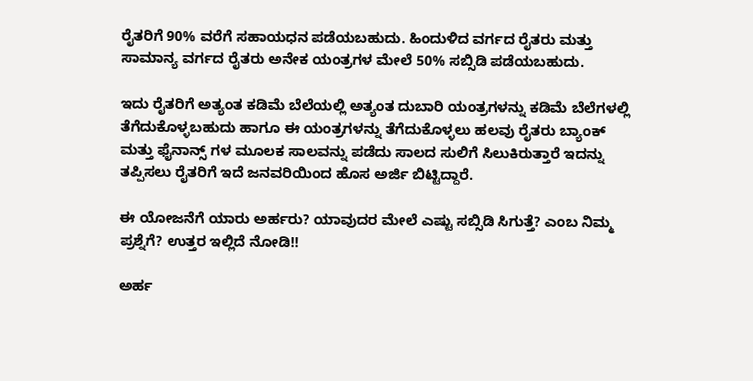ರೈತರಿಗೆ 90% ವರೆಗೆ ಸಹಾಯಧನ ಪಡೆಯಬಹುದು. ಹಿಂದುಳಿದ ವರ್ಗದ ರೈತರು ಮತ್ತು ಸಾಮಾನ್ಯ ವರ್ಗದ ರೈತರು ಅನೇಕ ಯಂತ್ರಗಳ ಮೇಲೆ 50% ಸಬ್ಸಿಡಿ ಪಡೆಯಬಹುದು.

ಇದು ರೈತರಿಗೆ ಅತ್ಯಂತ ಕಡಿಮೆ ಬೆಲೆಯಲ್ಲಿ ಅತ್ಯಂತ ದುಬಾರಿ ಯಂತ್ರಗಳನ್ನು ಕಡಿಮೆ ಬೆಲೆಗಳಲ್ಲಿ ತೆಗೆದುಕೊಳ್ಳಬಹುದು ಹಾಗೂ ಈ ಯಂತ್ರಗಳನ್ನು ತೆಗೆದುಕೊಳ್ಳಲು ಹಲವು ರೈತರು ಬ್ಯಾಂಕ್ ಮತ್ತು ಫೈನಾನ್ಸ್ ಗಳ ಮೂಲಕ ಸಾಲವನ್ನು ಪಡೆದು ಸಾಲದ ಸುಲಿಗೆ ಸಿಲುಕಿರುತ್ತಾರೆ ಇದನ್ನು ತಪ್ಪಿಸಲು ರೈತರಿಗೆ ಇದೆ ಜನವರಿಯಿಂದ ಹೊಸ ಅರ್ಜಿ ಬಿಟ್ಟಿದ್ದಾರೆ.

ಈ ಯೋಜನೆಗೆ ಯಾರು ಅರ್ಹರು? ಯಾವುದರ ಮೇಲೆ ಎಷ್ಟು ಸಬ್ಸಿಡಿ ಸಿಗುತ್ತೆ? ಎಂಬ ನಿಮ್ಮ ಪ್ರಶ್ನೆಗೆ? ಉತ್ತರ ಇಲ್ಲಿದೆ ನೋಡಿ!!

ಅರ್ಹ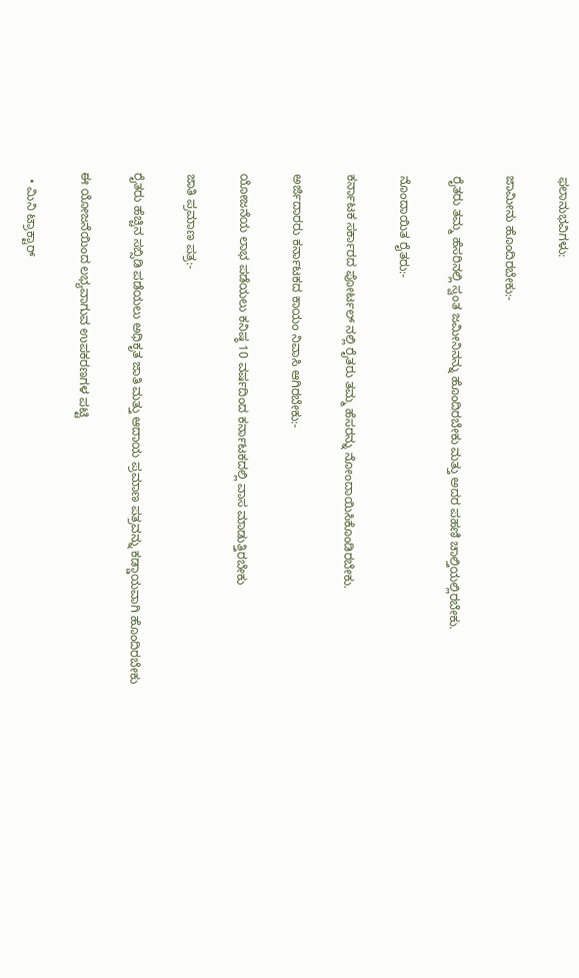ಫಲಾನುಭವಿಗಳು:

ಜಾಮೀನು ಹೊಂದಿರಬೇಕು:-

ರೈತರು ತಮ್ಮ ಹೆಸರಿನಲ್ಲಿ ಸ್ವಂತ ಜಮೀನಿನನ್ನು ಹೊಂದಿರಬೇಕು ಮತ್ತು ಅದರ ಪಹಣಿ ಚಾಲ್ತಿಯಲ್ಲಿರಬೇಕು.

ನೊಂದಾಯಿತ ರೈತರು:-

ಕರ್ನಾಟಕ ಸರ್ಕಾರದ ಪೋರ್ಟಲ್ ನಲ್ಲಿ ರೈತರು ತಮ್ಮ ಹೆಸರನ್ನು ನೋಂದಾಯಿಸಿಕೊಂಡಿರಬೇಕು.

ಅರ್ಜಿದಾರರು ಕರ್ನಾಟಕದ ಕಾಯಂ ನಿವಾಸಿ ಆಗಿರಬೇಕು:-

ಯೋಜನೆಯ ಲಾಭ ಪಡೆಯಲು ಕನಿಷ್ಠ 10 ವರ್ಷದಿಂದ ಕರ್ನಾಟಕದಲ್ಲಿ ವಾಸ ಮಾಡುತ್ತಿರಬೇಕು

ಜಾತಿ ಪ್ರಮಾಣ ಪತ್ರ:-

ರೈತರು ಹೆಚ್ಚಿನ ಸಬ್ಸಿಡಿ ಪಡೆಯಲು ಅಧಿಕೃತ ಜಾತಿ ಮತ್ತು ಆದಾಯ ಪ್ರಮಾಣ ಪತ್ರವನ್ನು ಕಡ್ಡಾಯವಾಗಿ ಹೊಂದಿರಬೇಕು

ಈ ಯೋಜನೆಯಿಂದ ಲಭ್ಯವಾಗುವ ಉಪಕರಣಗಳ ಪಟ್ಟಿ

  • ಮಿನಿ ಟ್ರಾಕ್ಟಾರ್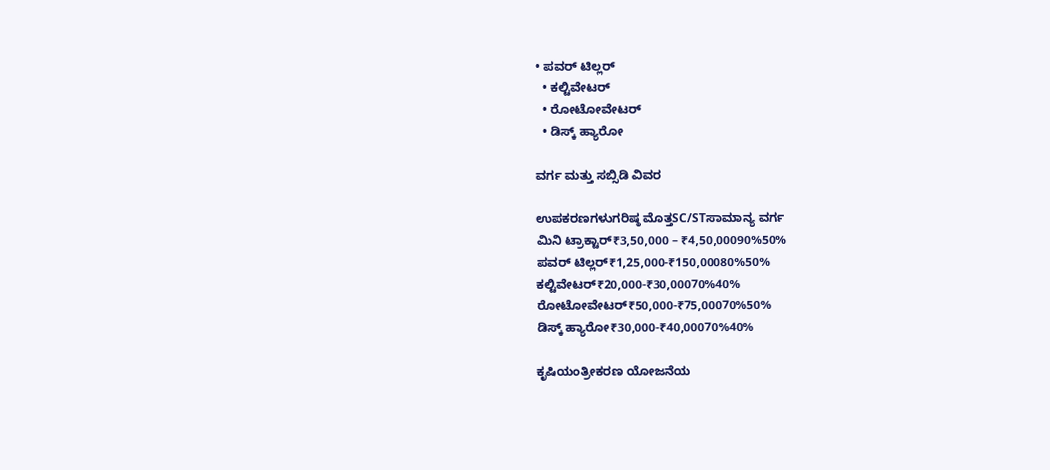• ಪವರ್ ಟಿಲ್ಲರ್
  • ಕಲ್ಟಿವೇಟರ್
  • ರೋಟೋವೇಟರ್
  • ಡಿಸ್ಕ್ ಹ್ಯಾರೋ

ವರ್ಗ ಮತ್ತು ಸಬ್ಸಿಡಿ ವಿವರ

ಉಪಕರಣಗಳುಗರಿಷ್ಠ ಮೊತ್ತSC/STಸಾಮಾನ್ಯ ವರ್ಗ
ಮಿನಿ ಟ್ರಾಕ್ಟಾರ್₹3,50,000 – ₹4,50,00090%50%
ಪವರ್ ಟಿಲ್ಲರ್₹1,25,000-₹150,00080%50%
ಕಲ್ಟಿವೇಟರ್₹20,000-₹30,00070%40%
ರೋಟೋವೇಟರ್₹50,000-₹75,00070%50%
ಡಿಸ್ಕ್ ಹ್ಯಾರೋ₹30,000-₹40,00070%40%

ಕೃಷಿಯಂತ್ರೀಕರಣ ಯೋಜನೆಯ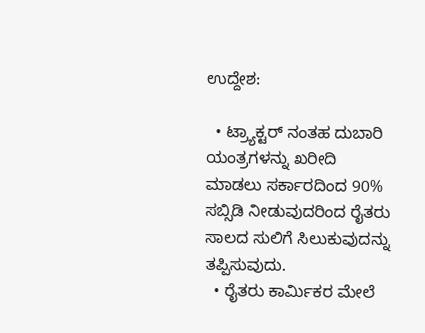ಉದ್ದೇಶ:

  • ಟ್ರ್ಯಾಕ್ಟರ್ ನಂತಹ ದುಬಾರಿ ಯಂತ್ರಗಳನ್ನು ಖರೀದಿ ಮಾಡಲು ಸರ್ಕಾರದಿಂದ 90% ಸಬ್ಸಿಡಿ ನೀಡುವುದರಿಂದ ರೈತರು ಸಾಲದ ಸುಲಿಗೆ ಸಿಲುಕುವುದನ್ನು ತಪ್ಪಿಸುವುದು.
  • ರೈತರು ಕಾರ್ಮಿಕರ ಮೇಲೆ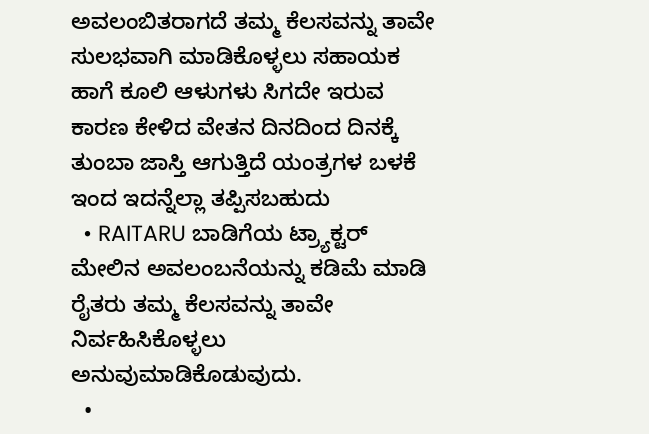ಅವಲಂಬಿತರಾಗದೆ ತಮ್ಮ ಕೆಲಸವನ್ನು ತಾವೇ ಸುಲಭವಾಗಿ ಮಾಡಿಕೊಳ್ಳಲು ಸಹಾಯಕ ಹಾಗೆ ಕೂಲಿ ಆಳುಗಳು ಸಿಗದೇ ಇರುವ ಕಾರಣ ಕೇಳಿದ ವೇತನ ದಿನದಿಂದ ದಿನಕ್ಕೆ ತುಂಬಾ ಜಾಸ್ತಿ ಆಗುತ್ತಿದೆ ಯಂತ್ರಗಳ ಬಳಕೆ ಇಂದ ಇದನ್ನೆಲ್ಲಾ ತಪ್ಪಿಸಬಹುದು
  • RAITARU ಬಾಡಿಗೆಯ ಟ್ರ್ಯಾಕ್ಟರ್ ಮೇಲಿನ ಅವಲಂಬನೆಯನ್ನು ಕಡಿಮೆ ಮಾಡಿ ರೈತರು ತಮ್ಮ ಕೆಲಸವನ್ನು ತಾವೇ ನಿರ್ವಹಿಸಿಕೊಳ್ಳಲು ಅನುವುಮಾಡಿಕೊಡುವುದು.
  •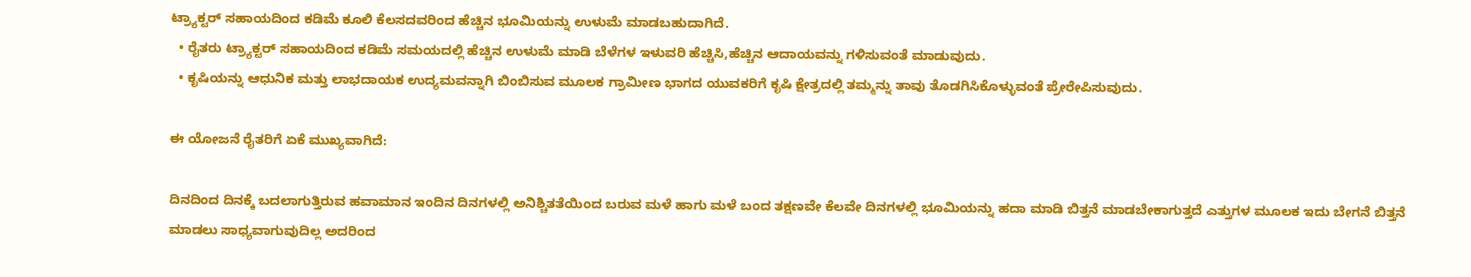ಟ್ರ್ಯಾಕ್ಟರ್ ಸಹಾಯದಿಂದ ಕಡಿಮೆ ಕೂಲಿ ಕೆಲಸದವರಿಂದ ಹೆಚ್ಚಿನ ಭೂಮಿಯನ್ನು ಉಳುಮೆ ಮಾಡಬಹುದಾಗಿದೆ.
  • ರೈತರು ಟ್ರ್ಯಾಕ್ಟರ್ ಸಹಾಯದಿಂದ ಕಡಿಮೆ ಸಮಯದಲ್ಲಿ ಹೆಚ್ಚಿನ ಉಳುಮೆ ಮಾಡಿ ಬೆಳೆಗಳ ಇಳುವರಿ ಹೆಚ್ಚಿಸಿ,ಹೆಚ್ಚಿನ ಆದಾಯವನ್ನು ಗಳಿಸುವಂತೆ ಮಾಡುವುದು.
  • ಕೃಷಿಯನ್ನು ಆಧುನಿಕ ಮತ್ತು ಲಾಭದಾಯಕ ಉದ್ಯಮವನ್ನಾಗಿ ಬಿಂಬಿಸುವ ಮೂಲಕ ಗ್ರಾಮೀಣ ಭಾಗದ ಯುವಕರಿಗೆ ಕೃಷಿ ಕ್ಷೇತ್ರದಲ್ಲಿ ತಮ್ಮನ್ನು ತಾವು ತೊಡಗಿಸಿಕೊಳ್ಳುವಂತೆ ಪ್ರೇರೇಪಿಸುವುದು.

ಈ ಯೋಜನೆ ರೈತರಿಗೆ ಏಕೆ ಮುಖ್ಯವಾಗಿದೆ:

ದಿನದಿಂದ ದಿನಕ್ಕೆ ಬದಲಾಗುತ್ತಿರುವ ಹವಾಮಾನ ಇಂದಿನ ದಿನಗಳಲ್ಲಿ ಅನಿಶ್ಚಿತತೆಯಿಂದ ಬರುವ ಮಳೆ ಹಾಗು ಮಳೆ ಬಂದ ತಕ್ಷಣವೇ ಕೆಲವೇ ದಿನಗಳಲ್ಲಿ ಭೂಮಿಯನ್ನು ಹದಾ ಮಾಡಿ ಬಿತ್ತನೆ ಮಾಡಬೇಕಾಗುತ್ತದೆ ಎತ್ತುಗಳ ಮೂಲಕ ಇದು ಬೇಗನೆ ಬಿತ್ತನೆ ಮಾಡಲು ಸಾಧ್ಯವಾಗುವುದಿಲ್ಲ ಅದರಿಂದ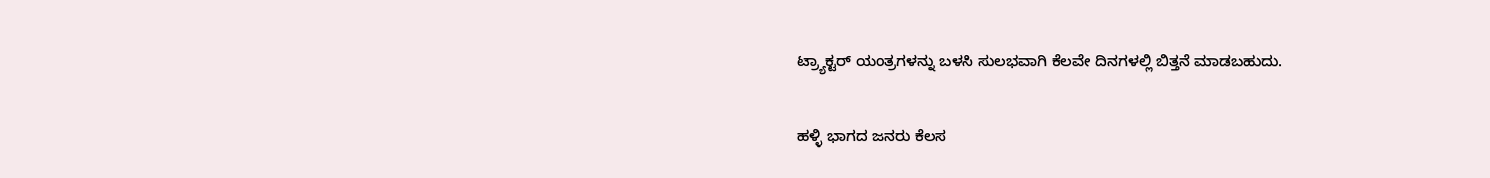ಟ್ರ್ಯಾಕ್ಟರ್ ಯಂತ್ರಗಳನ್ನು ಬಳಸಿ ಸುಲಭವಾಗಿ ಕೆಲವೇ ದಿನಗಳಲ್ಲಿ ಬಿತ್ತನೆ ಮಾಡಬಹುದು.

ಹಳ್ಳಿ ಭಾಗದ ಜನರು ಕೆಲಸ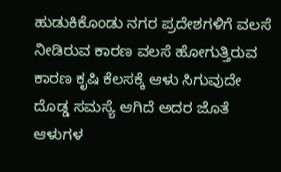ಹುಡುಕಿಕೊಂಡು ನಗರ ಪ್ರದೇಶಗಳಿಗೆ ವಲಸೆ ನೀಡಿರುವ ಕಾರಣ ವಲಸೆ ಹೋಗುತ್ತಿರುವ ಕಾರಣ ಕೃಷಿ ಕೆಲಸಕ್ಕೆ ಆಳು ಸಿಗುವುದೇ ದೊಡ್ಡ ಸಮಸ್ಯೆ ಆಗಿದೆ ಅದರ ಜೊತೆ ಆಳುಗಳ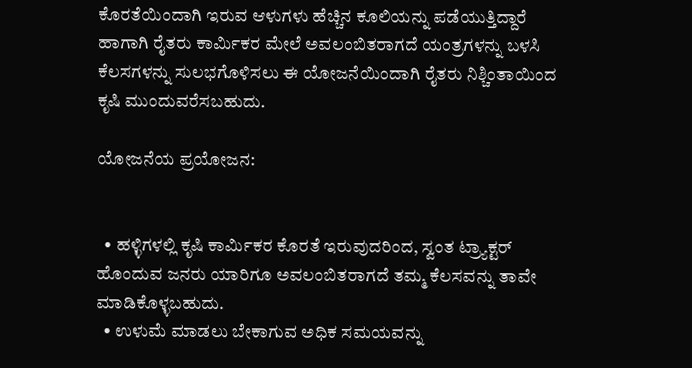ಕೊರತೆಯಿಂದಾಗಿ ಇರುವ ಆಳುಗಳು ಹೆಚ್ಚಿನ ಕೂಲಿಯನ್ನು ಪಡೆಯುತ್ತಿದ್ದಾರೆ ಹಾಗಾಗಿ ರೈತರು ಕಾರ್ಮಿಕರ ಮೇಲೆ ಅವಲಂಬಿತರಾಗದೆ ಯಂತ್ರಗಳನ್ನು ಬಳಸಿ ಕೆಲಸಗಳನ್ನು ಸುಲಭಗೊಳಿಸಲು ಈ ಯೋಜನೆಯಿಂದಾಗಿ ರೈತರು ನಿಶ್ಚಿಂತಾಯಿಂದ ಕೃಷಿ ಮುಂದುವರೆಸಬಹುದು.

ಯೋಜನೆಯ ಪ್ರಯೋಜನ:


  • ಹಳ್ಳಿಗಳಲ್ಲಿ ಕೃಷಿ ಕಾರ್ಮಿಕರ ಕೊರತೆ ಇರುವುದರಿಂದ, ಸ್ವಂತ ಟ್ರ್ಯಾಕ್ಟರ್ ಹೊಂದುವ ಜನರು ಯಾರಿಗೂ ಅವಲಂಬಿತರಾಗದೆ ತಮ್ಮ ಕೆಲಸವನ್ನು ತಾವೇ ಮಾಡಿಕೊಳ್ಳಬಹುದು.
  • ಉಳುಮೆ ಮಾಡಲು ಬೇಕಾಗುವ ಅಧಿಕ ಸಮಯವನ್ನು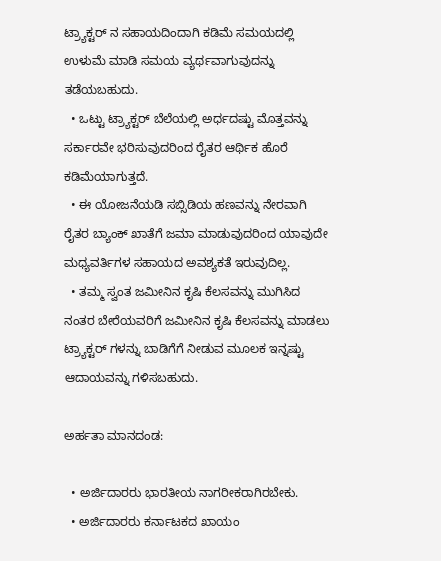ಟ್ರ್ಯಾಕ್ಟರ್ ನ ಸಹಾಯದಿಂದಾಗಿ ಕಡಿಮೆ ಸಮಯದಲ್ಲಿ ಉಳುಮೆ ಮಾಡಿ ಸಮಯ ವ್ಯರ್ಥವಾಗುವುದನ್ನು ತಡೆಯಬಹುದು.
  • ಒಟ್ಟು ಟ್ರ್ಯಾಕ್ಟರ್ ಬೆಲೆಯಲ್ಲಿ ಅರ್ಧದಷ್ಟು ಮೊತ್ತವನ್ನು ಸರ್ಕಾರವೇ ಭರಿಸುವುದರಿಂದ ರೈತರ ಆರ್ಥಿಕ ಹೊರೆ ಕಡಿಮೆಯಾಗುತ್ತದೆ.
  • ಈ ಯೋಜನೆಯಡಿ ಸಬ್ಸಿಡಿಯ ಹಣವನ್ನು ನೇರವಾಗಿ ರೈತರ ಬ್ಯಾಂಕ್ ಖಾತೆಗೆ ಜಮಾ ಮಾಡುವುದರಿಂದ ಯಾವುದೇ ಮಧ್ಯವರ್ತಿಗಳ ಸಹಾಯದ ಅವಶ್ಯಕತೆ ಇರುವುದಿಲ್ಲ.
  • ತಮ್ಮ ಸ್ವಂತ ಜಮೀನಿನ ಕೃಷಿ ಕೆಲಸವನ್ನು ಮುಗಿಸಿದ ನಂತರ ಬೇರೆಯವರಿಗೆ ಜಮೀನಿನ ಕೃಷಿ ಕೆಲಸವನ್ನು ಮಾಡಲು ಟ್ರ್ಯಾಕ್ಟರ್ ಗಳನ್ನು ಬಾಡಿಗೆಗೆ ನೀಡುವ ಮೂಲಕ ಇನ್ನಷ್ಟು ಆದಾಯವನ್ನು ಗಳಿಸಬಹುದು.

ಅರ್ಹತಾ ಮಾನದಂಡ:

  • ಅರ್ಜಿದಾರರು ಭಾರತೀಯ ನಾಗರೀಕರಾಗಿರಬೇಕು.
  • ಅರ್ಜಿದಾರರು ಕರ್ನಾಟಕದ ಖಾಯಂ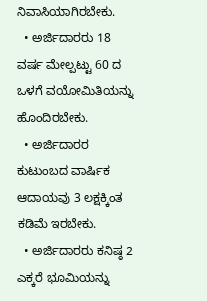ನಿವಾಸಿಯಾಗಿರಬೇಕು.
  • ಅರ್ಜಿದಾರರು 18 ವರ್ಷ ಮೇಲ್ಪಟ್ಟು 60 ದ ಒಳಗೆ ವಯೋಮಿತಿಯನ್ನು ಹೊಂದಿರಬೇಕು.
  • ಅರ್ಜಿದಾರರ ಕುಟುಂಬದ ವಾರ್ಷಿಕ ಆದಾಯವು 3 ಲಕ್ಷಕ್ಕಿಂತ ಕಡಿಮೆ ಇರಬೇಕು.
  • ಅರ್ಜಿದಾರರು ಕನಿಷ್ಠ 2 ಎಕ್ಕರೆ ಭೂಮಿಯನ್ನು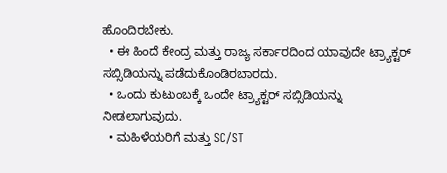ಹೊಂದಿರಬೇಕು.
  • ಈ ಹಿಂದೆ ಕೇಂದ್ರ ಮತ್ತು ರಾಜ್ಯ ಸರ್ಕಾರದಿಂದ ಯಾವುದೇ ಟ್ರ್ಯಾಕ್ಟರ್ ಸಬ್ಸಿಡಿಯನ್ನು ಪಡೆದುಕೊಂಡಿರಬಾರದು.
  • ಒಂದು ಕುಟುಂಬಕ್ಕೆ ಒಂದೇ ಟ್ರ್ಯಾಕ್ಟರ್ ಸಬ್ಸಿಡಿಯನ್ನು ನೀಡಲಾಗುವುದು.
  • ಮಹಿಳೆಯರಿಗೆ ಮತ್ತು SC/ST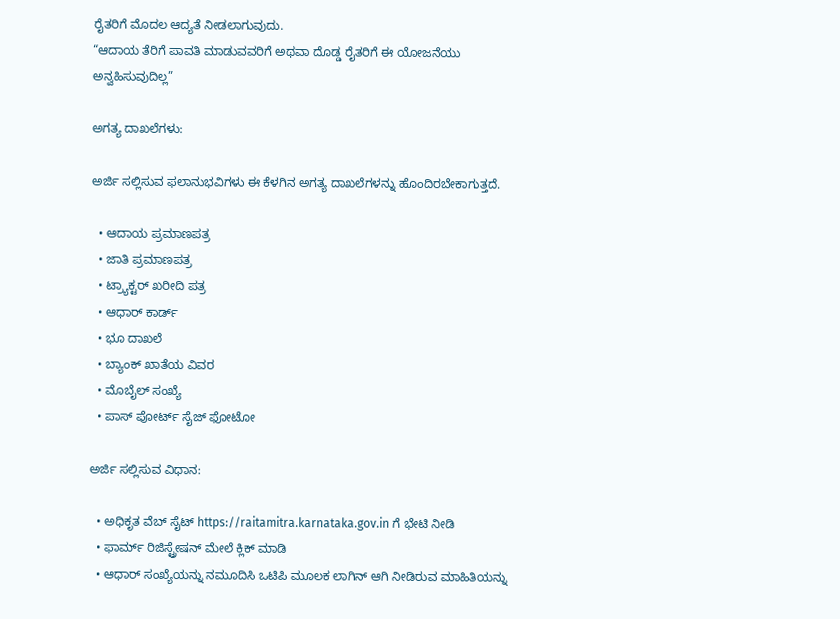ರೈತರಿಗೆ ಮೊದಲ ಆದ್ಯತೆ ನೀಡಲಾಗುವುದು.
“ಆದಾಯ ತೆರಿಗೆ ಪಾವತಿ ಮಾಡುವವರಿಗೆ ಅಥವಾ ದೊಡ್ಡ ರೈತರಿಗೆ ಈ ಯೋಜನೆಯು ಅನ್ವಹಿಸುವುದಿಲ್ಲ”

ಅಗತ್ಯ ದಾಖಲೆಗಳು:

ಅರ್ಜಿ ಸಲ್ಲಿಸುವ ಫಲಾನುಭವಿಗಳು ಈ ಕೆಳಗಿನ ಅಗತ್ಯ ದಾಖಲೆಗಳನ್ನು ಹೊಂದಿರಬೇಕಾಗುತ್ತದೆ.

  • ಆದಾಯ ಪ್ರಮಾಣಪತ್ರ
  • ಜಾತಿ ಪ್ರಮಾಣಪತ್ರ
  • ಟ್ರ್ಯಾಕ್ಟರ್ ಖರೀದಿ ಪತ್ರ
  • ಆಧಾರ್ ಕಾರ್ಡ್
  • ಭೂ ದಾಖಲೆ
  • ಬ್ಯಾಂಕ್ ಖಾತೆಯ ವಿವರ
  • ಮೊಬೈಲ್ ಸಂಖ್ಯೆ
  • ಪಾಸ್ ಪೋರ್ಟ್ ಸೈಜ್ ಫೋಟೋ

ಅರ್ಜಿ ಸಲ್ಲಿಸುವ ವಿಧಾನ:

  • ಅಧಿಕೃತ ವೆಬ್ ಸೈಟ್ https://raitamitra.karnataka.gov.in ಗೆ ಭೇಟಿ ನೀಡಿ
  • ಫಾರ್ಮ್ ರಿಜಿಸ್ಟ್ರೇಷನ್ ಮೇಲೆ ಕ್ಲಿಕ್ ಮಾಡಿ
  • ಆಧಾರ್ ಸಂಖ್ಯೆಯನ್ನು ನಮೂದಿಸಿ ಒಟಿಪಿ ಮೂಲಕ ಲಾಗಿನ್ ಆಗಿ ನೀಡಿರುವ ಮಾಹಿತಿಯನ್ನು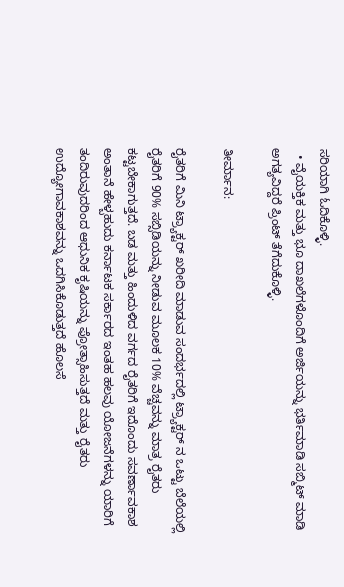ಸರಿಯಾಗಿ ಓದಿಕೊಳ್ಳಿ.
  • ವೈಯಕ್ತಿಕ ಮತ್ತು ಭೂ ದಾಖಲೆಗಳೊಂದಿಗೆ ಅರ್ಜಿಯನ್ನು ಭರ್ತಿಮಾಡಿ ಸಬ್ಮಿಟ್ ಮಾಡಿ ಅಗತ್ಯವಿದ್ದರೆ ಪ್ರಿಂಟ್ ತೆಗೆದುಕೊಳ್ಳಿ.

ತೀರ್ಮಾನ:

ರೈತರಿಗೆ ಮಿನಿ ಟ್ರ್ಯಾಕ್ಟರ್ ಖರೀದಿ ಮಾಡುವ ಸಂದರ್ಭದಲ್ಲಿ ಟ್ರ್ಯಾಕ್ಟರ್ ನ ಒಟ್ಟು ಬೆಲೆಯಲ್ಲಿ ರೈತರಿಗೆ 90% ಸಬ್ಸಿಡಿಯನ್ನು ನೀಡುವ ಮೂಲಕ 10% ವೆಚ್ಚವನ್ನು ಮಾತ್ರ ರೈತರು ಕಟ್ಟಬೇಕಾಗುತ್ತದೆ. ಬಡ ಮತ್ತು ಹಿಂದುಳಿದ ವರ್ಗದ ರೈತರಿಗೆ ಇದೊಂದು ಸವರ್ಣಾವಕಾಶ ಅಂತಾನೆ ಹೇಳ್ಬಹುದು ಕರ್ನಾಟಕ ಸರ್ಕಾರದ ಇಂತಹ ಹಲವು ಯೋಜನೆಗಳನ್ನು ಯಾರಿಗೆ ತಂದಿರುವುದರಿಂದ ಆಧುನಿಕ ಕೃಷಿಯನ್ನು ಪ್ರೋತ್ಸಾಹಿಸುತ್ತದೆ ಮತ್ತು ರೈತರು ಉದ್ಯೋಗಾವಕಾಶವನ್ನು ಒದಗಿಸಿಕೊಡುತ್ತದೆ ಹೊಲಸೆ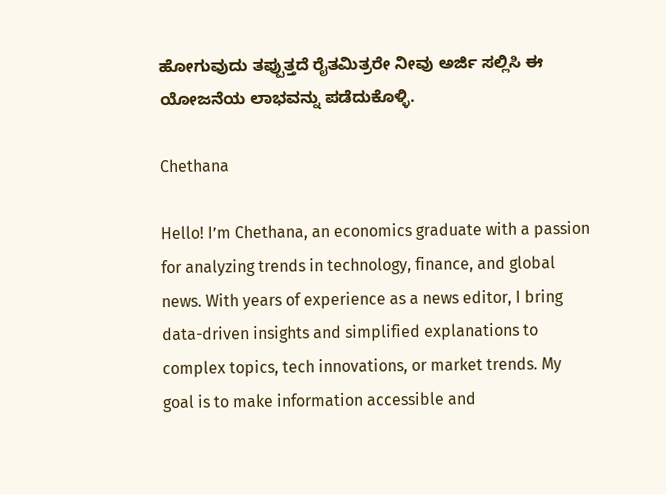ಹೋಗುವುದು ತಪ್ಪುತ್ತದೆ ರೈತಮಿತ್ರರೇ ನೀವು ಅರ್ಜಿ ಸಲ್ಲಿಸಿ ಈ ಯೋಜನೆಯ ಲಾಭವನ್ನು ಪಡೆದುಕೊಳ್ಳಿ.

Chethana

Hello! I’m Chethana, an economics graduate with a passion for analyzing trends in technology, finance, and global news. With years of experience as a news editor, I bring data-driven insights and simplified explanations to complex topics, tech innovations, or market trends. My goal is to make information accessible and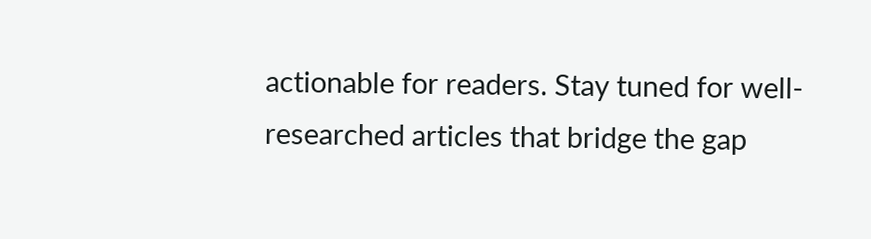actionable for readers. Stay tuned for well-researched articles that bridge the gap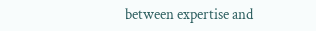between expertise and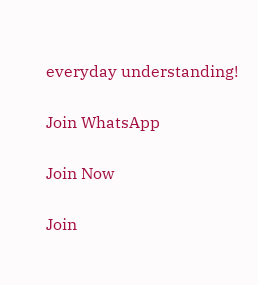everyday understanding!

Join WhatsApp

Join Now

Join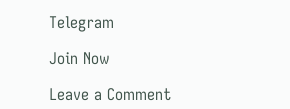Telegram

Join Now

Leave a Comment